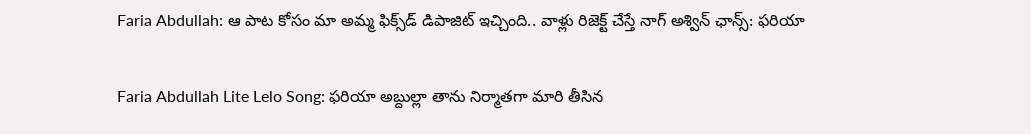Faria Abdullah: ఆ పాట కోసం మా అమ్మ ఫిక్స్‌డ్ డిపాజిట్ ఇచ్చింది.. వాళ్లు రిజెక్ట్ చేస్తే నాగ్ అశ్విన్ ఛాన్స్: ఫరియా

Faria Abdullah Lite Lelo Song: ఫరియా అబ్దుల్లా తాను నిర్మాతగా మారి తీసిన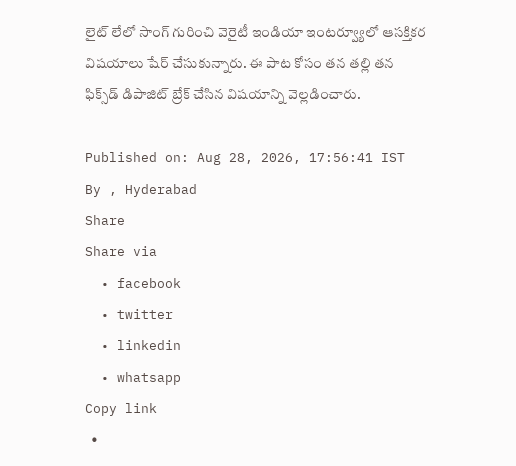లైట్ లేలో సాంగ్ గురించి వెరైటీ ఇండియా ఇంటర్వ్యూలో ఆసక్తికర విషయాలు షేర్ చేసుకున్నారు. ఈ పాట కోసం తన తల్లి తన ఫిక్స్‌డ్ డిపాజిట్ బ్రేక్ చేసిన విషయాన్ని వెల్లడించారు.

Published on: Aug 28, 2026, 17:56:41 IST
By , Hyderabad
Share
Share via
  • facebook
  • twitter
  • linkedin
  • whatsapp
Copy link
  •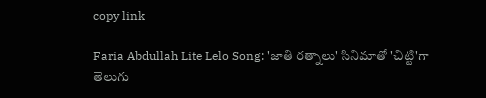copy link

Faria Abdullah Lite Lelo Song: 'జాతి రత్నాలు' సినిమాతో 'చిట్టి'గా తెలుగు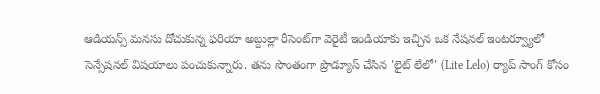ఆడియన్స్ మనసు దోచుకున్న ఫరియా అబ్దుల్లా రీసెంట్‌గా వెరైటీ ఇండియాకు ఇచ్చిన ఒక నేషనల్ ఇంటర్వ్యూలో సెన్సేషనల్ విషయాలు పంచుకున్నారు. తను సొంతంగా ప్రొడ్యూస్ చేసిన 'లైట్ లేలో' (Lite Lelo) ర్యాప్ సాంగ్ కోసం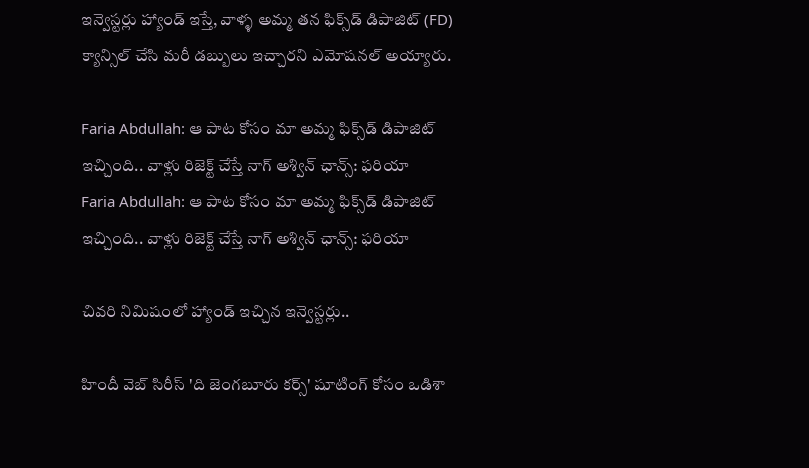ఇన్వెస్టర్లు హ్యాండ్ ఇస్తే, వాళ్ళ అమ్మ తన ఫిక్స్‌డ్ డిపాజిట్ (FD) క్యాన్సిల్ చేసి మరీ డబ్బులు ఇచ్చారని ఎమోషనల్ అయ్యారు.

Faria Abdullah: ఆ పాట కోసం మా అమ్మ ఫిక్స్‌డ్ డిపాజిట్ ఇచ్చింది.. వాళ్లు రిజెక్ట్ చేస్తే నాగ్ అశ్విన్ ఛాన్స్: ఫరియా
Faria Abdullah: ఆ పాట కోసం మా అమ్మ ఫిక్స్‌డ్ డిపాజిట్ ఇచ్చింది.. వాళ్లు రిజెక్ట్ చేస్తే నాగ్ అశ్విన్ ఛాన్స్: ఫరియా

చివరి నిమిషంలో హ్యాండ్ ఇచ్చిన ఇన్వెస్టర్లు..

హిందీ వెబ్ సిరీస్ 'ది జెంగబూరు కర్స్' షూటింగ్ కోసం ఒడిశా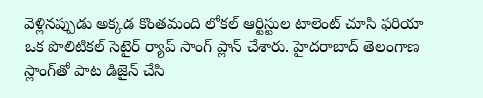వెళ్లినప్పుడు అక్కడ కొంతమంది లోకల్ ఆర్టిస్టుల టాలెంట్ చూసి ఫరియా ఒక పొలిటికల్ సెటైర్ ర్యాప్ సాంగ్ ప్లాన్ చేశారు. హైదరాబాద్ తెలంగాణ స్లాంగ్‌తో పాట డిజైన్ చేసి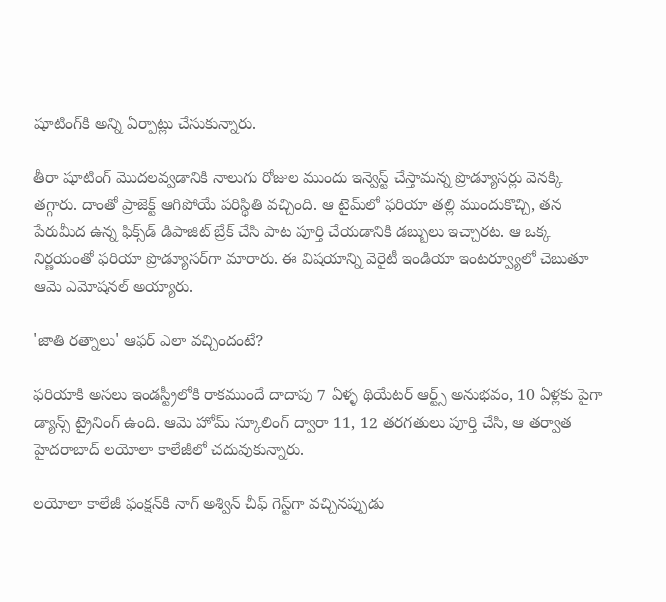షూటింగ్‌కి అన్ని ఏర్పాట్లు చేసుకున్నారు.

తీరా షూటింగ్ మొదలవ్వడానికి నాలుగు రోజుల ముందు ఇన్వెస్ట్ చేస్తామన్న ప్రొడ్యూసర్లు వెనక్కి తగ్గారు. దాంతో ప్రాజెక్ట్ ఆగిపోయే పరిస్థితి వచ్చింది. ఆ టైమ్‌లో ఫరియా తల్లి ముందుకొచ్చి, తన పేరుమీద ఉన్న ఫిక్స్‌డ్ డిపాజిట్ బ్రేక్ చేసి పాట పూర్తి చేయడానికి డబ్బులు ఇచ్చారట. ఆ ఒక్క నిర్ణయంతో ఫరియా ప్రొడ్యూసర్‌గా మారారు. ఈ విషయాన్ని వెరైటీ ఇండియా ఇంటర్వ్యూలో చెబుతూ ఆమె ఎమోషనల్ అయ్యారు.

'జాతి రత్నాలు' ఆఫర్ ఎలా వచ్చిందంటే?

ఫరియాకి అసలు ఇండస్ట్రీలోకి రాకముందే దాదాపు 7 ఏళ్ళ థియేటర్ ఆర్ట్స్ అనుభవం, 10 ఏళ్లకు పైగా డ్యాన్స్ ట్రైనింగ్ ఉంది. ఆమె హోమ్ స్కూలింగ్ ద్వారా 11, 12 తరగతులు పూర్తి చేసి, ఆ తర్వాత హైదరాబాద్ లయోలా కాలేజీలో చదువుకున్నారు.

లయోలా కాలేజీ ఫంక్షన్‌కి నాగ్ అశ్విన్ చీఫ్ గెస్ట్‌గా వచ్చినప్పుడు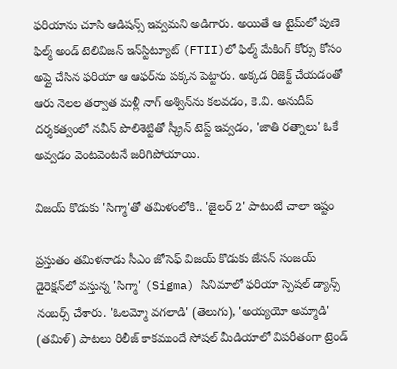ఫరియాను చూసి ఆడిషన్స్ ఇవ్వమని అడిగారు. అయితే ఆ టైమ్‌లో పుణె ఫిల్మ్ అండ్ టెలివిజన్ ఇన్‌స్టిట్యూట్ (FTII)లో ఫిల్మ్ మేకింగ్ కోర్సు కోసం అప్లై చేసిన ఫరియా ఆ ఆఫర్‌ను పక్కన పెట్టారు. అక్కడ రిజెక్ట్ చేయడంతో ఆరు నెలల తర్వాత మళ్లీ నాగ్ అశ్విన్‌ను కలవడం, కె.వి. అనుదీప్ దర్శకత్వంలో నవీన్ పొలిశెట్టితో స్క్రీన్ టెస్ట్ ఇవ్వడం, 'జాతి రత్నాలు' ఓకే అవ్వడం వెంటవెంటనే జరిగిపోయాయి.

విజయ్ కొడుకు 'సిగ్మా'తో తమిళంలోకి.. 'జైలర్ 2' పాటంటే చాలా ఇష్టం

ప్రస్తుతం తమిళనాడు సీఎం జోసెఫ్ విజయ్ కొడుకు జేసన్ సంజయ్ డైరెక్షన్‌లో వస్తున్న 'సిగ్మా' (Sigma) సినిమాలో ఫరియా స్పెషల్ డ్యాన్స్ నంబర్స్ చేశారు. 'ఓలమ్మో వగలాడి' (తెలుగు), 'అయ్యయో అమ్మాడి' (తమిళ్) పాటలు రిలీజ్ కాకముందే సోషల్ మీడియాలో విపరీతంగా ట్రెండ్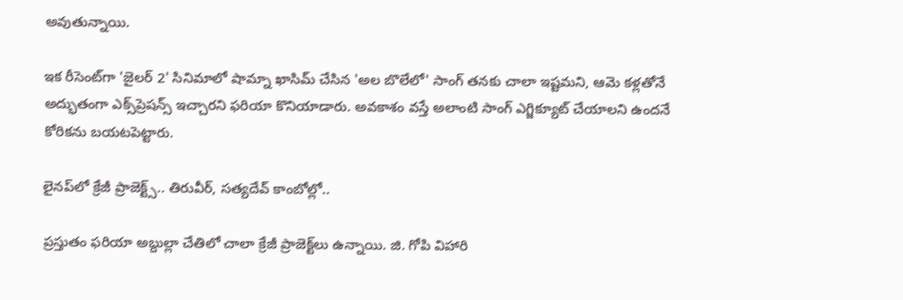అవుతున్నాయి.

ఇక రీసెంట్‌గా 'జైలర్ 2' సినిమాలో షామ్నా ఖాసిమ్ చేసిన 'అల బొలేలో' సాంగ్ తనకు చాలా ఇష్టమని, ఆమె కళ్లతోనే అద్భుతంగా ఎక్స్‌ప్రెషన్స్ ఇచ్చారని ఫరియా కొనియాడారు. అవకాశం వస్తే అలాంటి సాంగ్ ఎగ్జిక్యూట్ చేయాలని ఉందనే కోరికను బయటపెట్టారు.

లైనప్‌లో క్రేజీ ప్రాజెక్ట్స్.. తిరువీర్, సత్యదేవ్ కాంబోల్లో..

ప్రస్తుతం ఫరియా అబ్దుల్లా చేతిలో చాలా క్రేజీ ప్రాజెక్ట్‌లు ఉన్నాయి. జి. గోపి విహారి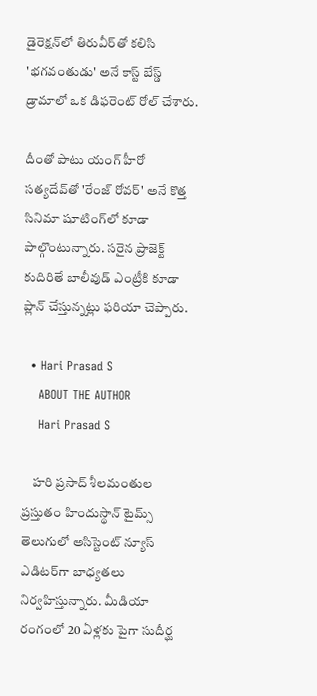డైరెక్షన్‌లో తిరువీర్‌తో కలిసి 'భగవంతుడు' అనే కాస్ట్ బేస్డ్ డ్రామాలో ఒక డిఫరెంట్ రోల్ చేశారు.

దీంతో పాటు యంగ్ హీరో సత్యదేవ్‌తో 'రేంజ్ రోవర్' అనే కొత్త సినిమా షూటింగ్‌లో కూడా పాల్గొంటున్నారు. సరైన ప్రాజెక్ట్ కుదిరితే బాలీవుడ్ ఎంట్రీకి కూడా ప్లాన్ చేస్తున్నట్లు ఫరియా చెప్పారు.

  • Hari Prasad S
    ABOUT THE AUTHOR
    Hari Prasad S

    హరి ప్రసాద్ శీలమంతుల ప్రస్తుతం హిందుస్థాన్ టైమ్స్ తెలుగులో అసిస్టెంట్ న్యూస్ ఎడిటర్‌గా బాధ్యతలు నిర్వహిస్తున్నారు. మీడియా రంగంలో 20 ఏళ్లకు పైగా సుదీర్ఘ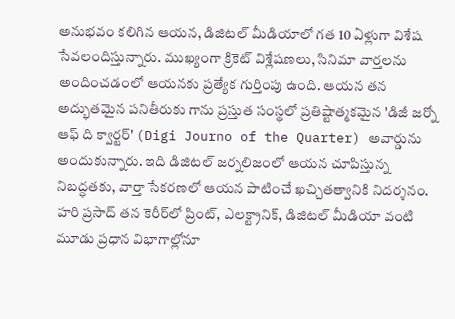అనుభవం కలిగిన ఆయన, డిజిటల్ మీడియాలో గత 10 ఏళ్లుగా విశేష సేవలందిస్తున్నారు. ముఖ్యంగా క్రికెట్ విశ్లేషణలు, సినిమా వార్తలను అందించడంలో ఆయనకు ప్రత్యేక గుర్తింపు ఉంది. ఆయన తన అద్భుతమైన పనితీరుకు గాను ప్రస్తుత సంస్థలో ప్రతిష్టాత్మకమైన 'డిజీ జర్నో ఆఫ్ ది క్వార్టర్' (Digi Journo of the Quarter) అవార్డును అందుకున్నారు. ఇది డిజిటల్ జర్నలిజంలో ఆయన చూపిస్తున్న నిబద్ధతకు, వార్తా సేకరణలో ఆయన పాటించే ఖచ్చితత్వానికి నిదర్శనం. హరి ప్రసాద్ తన కెరీర్‌లో ప్రింట్, ఎలక్ట్రానిక్, డిజిటల్ మీడియా వంటి మూడు ప్రధాన విభాగాల్లోనూ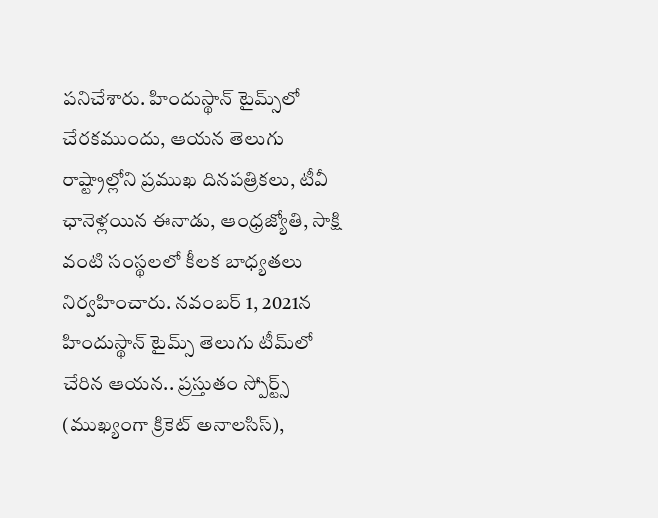పనిచేశారు. హిందుస్థాన్ టైమ్స్‌లో చేరకముందు, ఆయన తెలుగు రాష్ట్రాల్లోని ప్రముఖ దినపత్రికలు, టీవీ ఛానెళ్లయిన ఈనాడు, ఆంధ్రజ్యోతి, సాక్షి వంటి సంస్థలలో కీలక బాధ్యతలు నిర్వహించారు. నవంబర్ 1, 2021న హిందుస్థాన్ టైమ్స్ తెలుగు టీమ్‌లో చేరిన ఆయన.. ప్రస్తుతం స్పోర్ట్స్ (ముఖ్యంగా క్రికెట్ అనాలసిస్),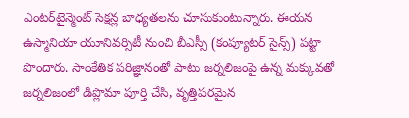ఎంటర్‌టైన్మెంట్ సెక్షన్ల బాధ్యతలను చూసుకుంటున్నారు. ఈయన ఉస్మానియా యూనివర్సిటీ నుంచి బీఎస్సీ (కంప్యూటర్ సైన్స్) పట్టా పొందారు. సాంకేతిక పరిజ్ఞానంతో పాటు జర్నలిజంపై ఉన్న మక్కువతో జర్నలిజంలో డిప్లొమా పూర్తి చేసి, వృత్తిపరమైన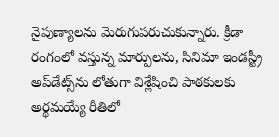నైపుణ్యాలను మెరుగుపరుచుకున్నారు. క్రీడా రంగంలో వస్తున్న మార్పులను, సినిమా ఇండస్ట్రీ అప్‌డేట్స్‌ను లోతుగా విశ్లేషించి పాఠకులకు అర్థమయ్యే రీతిలో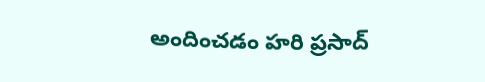అందించడం హరి ప్రసాద్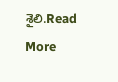శైలి.Read More